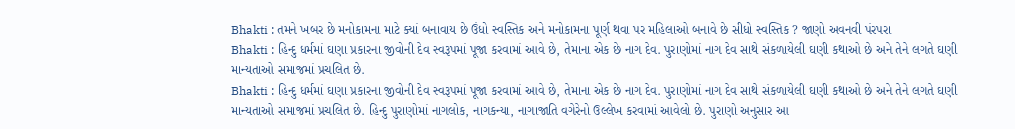Bhakti : તમને ખબર છે મનોકામના માટે ક્યાં બનાવાય છે ઉંધો સ્વસ્તિક અને મનોકામના પૂર્ણ થવા પર મહિલાઓ બનાવે છે સીધો સ્વસ્તિક ? જાણો અવનવી પંરપરા
Bhakti : હિન્દુ ધર્મમાં ઘણા પ્રકારના જીવોની દેવ સ્વરૂપમાં પૂજા કરવામાં આવે છે, તેમાના એક છે નાગ દેવ. પુરાણોમાં નાગ દેવ સાથે સંકળાયેલી ઘણી કથાઓ છે અને તેને લગતે ઘણી માન્યતાઓ સમાજમાં પ્રચલિત છે.
Bhakti : હિન્દુ ધર્મમાં ઘણા પ્રકારના જીવોની દેવ સ્વરૂપમાં પૂજા કરવામાં આવે છે, તેમાના એક છે નાગ દેવ. પુરાણોમાં નાગ દેવ સાથે સંકળાયેલી ઘણી કથાઓ છે અને તેને લગતે ઘણી માન્યતાઓ સમાજમાં પ્રચલિત છે. હિન્દુ પુરાણોમાં નાગલોક, નાગકન્યા, નાગાજાતિ વગેરેનો ઉલ્લેખ કરવામાં આવેલો છે. પુરાણો અનુસાર આ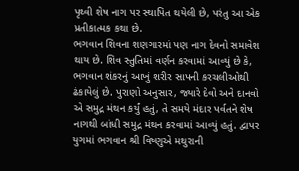પૃથ્વી શેષ નાગ પર સ્થાપિત થયેલી છે, પરંતુ આ એક પ્રતીકાત્મક કથા છે.
ભગવાન શિવના શણગારમાં પણ નાગ દેવનો સમાવેશ થાય છે. શિવ સ્તુતિમાં વર્ણન કરવામાં આવ્યું છે કે, ભગવાન શંકરનું આખું શરીર સાપની કરચલીઓથી ઢંકાયેલું છે. પુરાણો અનુસાર, જ્યારે દેવો અને દાનવો એ સમુદ્ર મંથન કર્યું હતું, તે સમયે મંદાર પર્વતને શેષ નાગથી બાંધી સમુદ્ર મંથન કરવામાં આવ્યું હતું. દ્વાપર યુગમાં ભગવાન શ્રી વિષ્ણુએ મથુરાની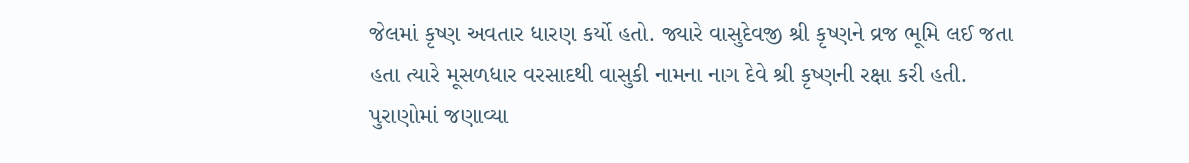જેલમાં કૃષ્ણ અવતાર ધારણ કર્યો હતો. જ્યારે વાસુદેવજી શ્રી કૃષ્ણને વ્રજ ભૂમિ લઈ જતા હતા ત્યારે મૂસળધાર વરસાદથી વાસુકી નામના નાગ દેવે શ્રી કૃષ્ણની રક્ષા કરી હતી.
પુરાણોમાં જણાવ્યા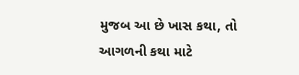મુજબ આ છે ખાસ કથા, તો આગળની કથા માટે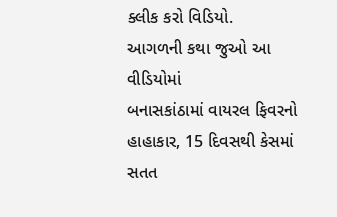ક્લીક કરો વિડિયો.
આગળની કથા જુઓ આ વીડિયોમાં
બનાસકાંઠામાં વાયરલ ફિવરનો હાહાકાર, 15 દિવસથી કેસમાં સતત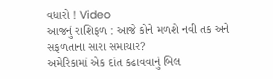વધારો ! Video
આજનું રાશિફળ : આજે કોને મળશે નવી તક અને સફળતાના સારા સમાચાર?
અમેરિકામાં એક દાંત કઢાવવાનું બિલ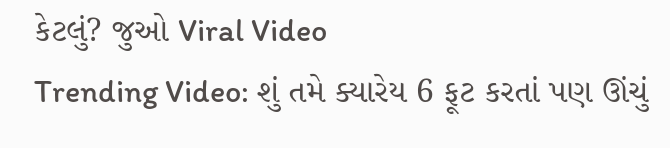કેટલું? જુઓ Viral Video
Trending Video: શું તમે ક્યારેય 6 ફૂટ કરતાં પણ ઊંચું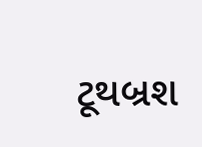ટૂથબ્રશ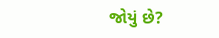જોયું છે?